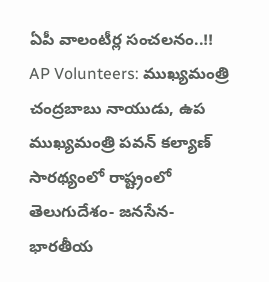ఏపీ వాలంటీర్ల సంచలనం..!!
AP Volunteers: ముఖ్యమంత్రి చంద్రబాబు నాయుడు, ఉప ముఖ్యమంత్రి పవన్ కల్యాణ్ సారథ్యంలో రాష్ట్రంలో తెలుగుదేశం- జనసేన- భారతీయ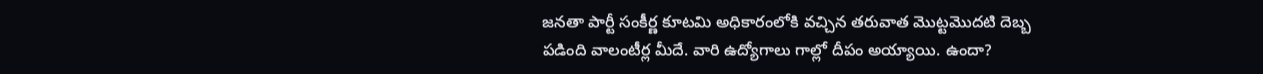జనతా పార్టీ సంకీర్ణ కూటమి అధికారంలోకి వచ్చిన తరువాత మొట్టమొదటి దెబ్బ పడింది వాలంటీర్ల మీదే. వారి ఉద్యోగాలు గాల్లో దీపం అయ్యాయి. ఉందా?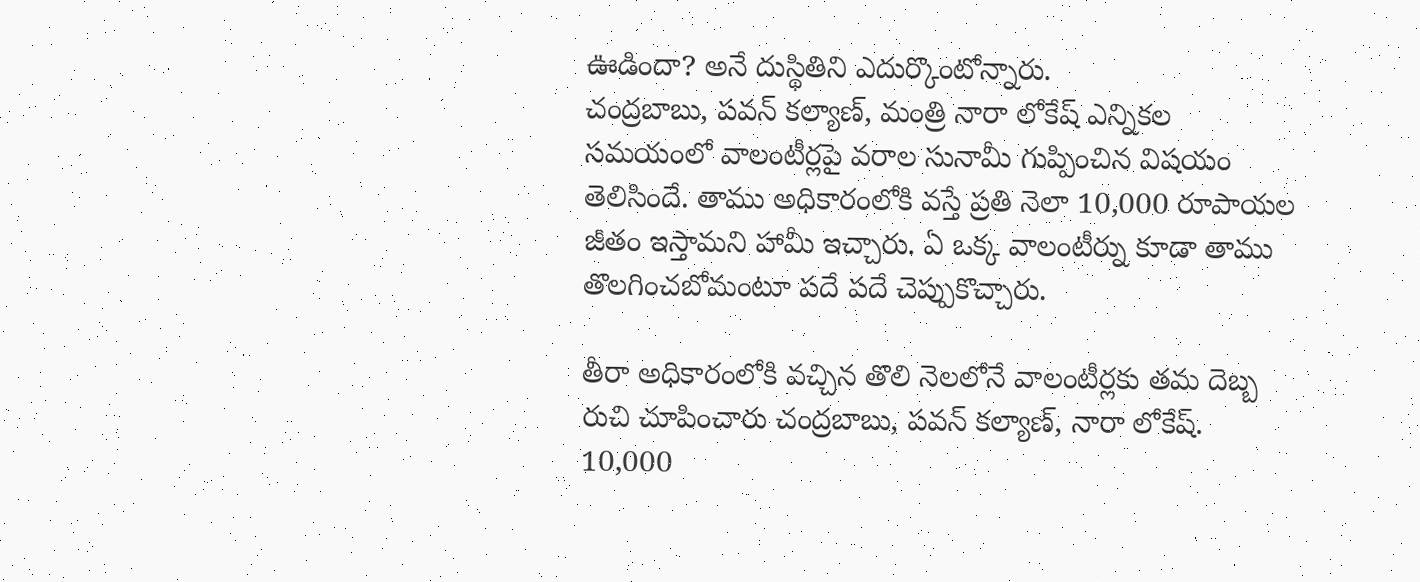ఊడిందా? అనే దుస్థితిని ఎదుర్కొంటోన్నారు.
చంద్రబాబు, పవన్ కల్యాణ్, మంత్రి నారా లోకేష్ ఎన్నికల సమయంలో వాలంటీర్లపై వరాల సునామీ గుప్పించిన విషయం తెలిసిందే. తాము అధికారంలోకి వస్తే ప్రతి నెలా 10,000 రూపాయల జీతం ఇస్తామని హామీ ఇచ్చారు. ఏ ఒక్క వాలంటీర్ను కూడా తాము తొలగించబోమంటూ పదే పదే చెప్పుకొచ్చారు.

తీరా అధికారంలోకి వచ్చిన తొలి నెలలోనే వాలంటీర్లకు తమ దెబ్బ రుచి చూపించారు చంద్రబాబు, పవన్ కల్యాణ్, నారా లోకేష్. 10,000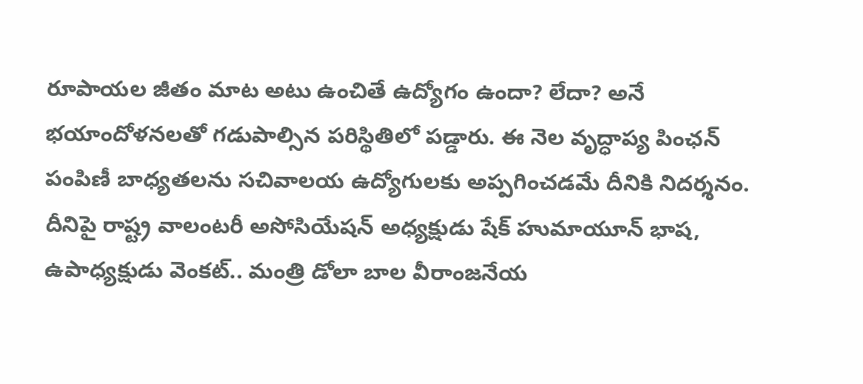రూపాయల జీతం మాట అటు ఉంచితే ఉద్యోగం ఉందా? లేదా? అనే భయాందోళనలతో గడుపాల్సిన పరిస్థితిలో పడ్డారు. ఈ నెల వృద్ధాప్య పింఛన్ పంపిణీ బాధ్యతలను సచివాలయ ఉద్యోగులకు అప్పగించడమే దీనికి నిదర్శనం.
దీనిపై రాష్ట్ర వాలంటరీ అసోసియేషన్ అధ్యక్షుడు షేక్ హుమాయూన్ భాష, ఉపాధ్యక్షుడు వెంకట్.. మంత్రి డోలా బాల వీరాంజనేయ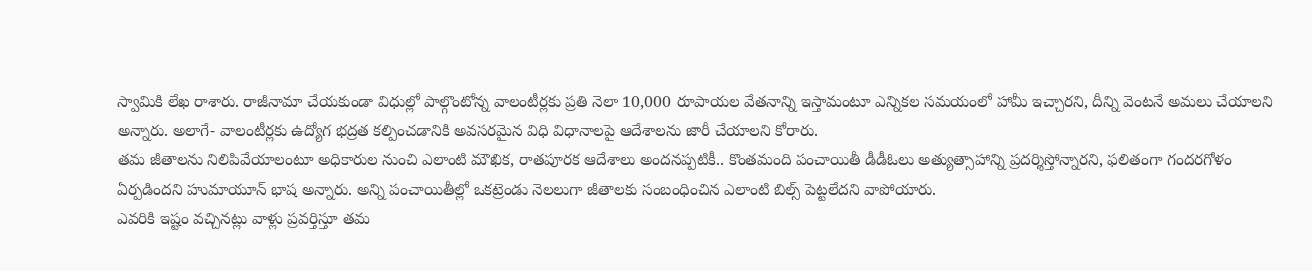స్వామికి లేఖ రాశారు. రాజీనామా చేయకుండా విధుల్లో పాల్గొంటోన్న వాలంటీర్లకు ప్రతి నెలా 10,000 రూపాయల వేతనాన్ని ఇస్తామంటూ ఎన్నికల సమయంలో హామీ ఇచ్చారని, దీన్ని వెంటనే అమలు చేయాలని అన్నారు. అలాగే- వాలంటీర్లకు ఉద్యోగ భద్రత కల్పించడానికి అవసరమైన విధి విధానాలపై ఆదేశాలను జారీ చేయాలని కోరారు.
తమ జీతాలను నిలిపివేయాలంటూ అధికారుల నుంచి ఎలాంటి మౌఖిక, రాతపూరక ఆదేశాలు అందనప్పటికీ.. కొంతమంది పంచాయితీ డీడీఓలు అత్యుత్సాహాన్ని ప్రదర్శిస్తోన్నారని, ఫలితంగా గందరగోళం ఏర్పడిందని హుమాయూన్ భాష అన్నారు. అన్ని పంచాయితీల్లో ఒకట్రెండు నెలలుగా జీతాలకు సంబంధించిన ఎలాంటి బిల్స్ పెట్టలేదని వాపోయారు.
ఎవరికి ఇష్టం వచ్చినట్లు వాళ్లు ప్రవర్తిస్తూ తమ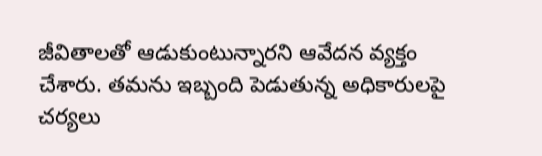జీవితాలతో ఆడుకుంటున్నారని ఆవేదన వ్యక్తం చేశారు. తమను ఇబ్బంది పెడుతున్న అధికారులపై చర్యలు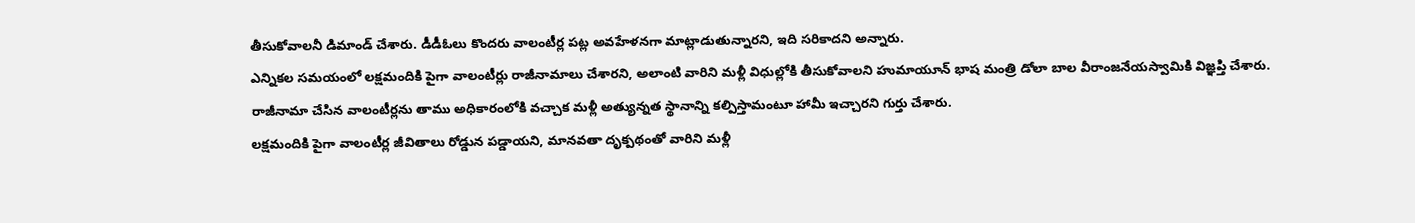తీసుకోవాలనీ డిమాండ్ చేశారు. డీడీఓలు కొందరు వాలంటీర్ల పట్ల అవహేళనగా మాట్లాడుతున్నారని, ఇది సరికాదని అన్నారు.
ఎన్నికల సమయంలో లక్షమందికి పైగా వాలంటీర్లు రాజీనామాలు చేశారని, అలాంటి వారిని మళ్లీ విధుల్లోకి తీసుకోవాలని హుమాయూన్ భాష మంత్రి డోలా బాల వీరాంజనేయస్వామికి విజ్ఞప్తి చేశారు. రాజీనామా చేసిన వాలంటీర్లను తాము అధికారంలోకి వచ్చాక మళ్లీ అత్యున్నత స్థానాన్ని కల్పిస్తామంటూ హామీ ఇచ్చారని గుర్తు చేశారు.
లక్షమందికి పైగా వాలంటీర్ల జీవితాలు రోడ్డున పడ్డాయని, మానవతా దృక్పథంతో వారిని మళ్లీ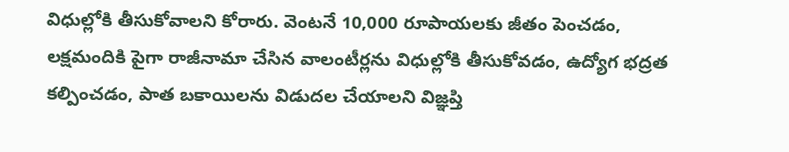విధుల్లోకి తీసుకోవాలని కోరారు. వెంటనే 10,000 రూపాయలకు జీతం పెంచడం, లక్షమందికి పైగా రాజీనామా చేసిన వాలంటీర్లను విధుల్లోకి తీసుకోవడం, ఉద్యోగ భద్రత కల్పించడం, పాత బకాయిలను విడుదల చేయాలని విజ్ఞప్తి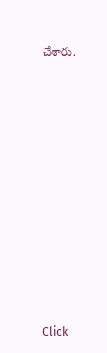చేశారు.












Click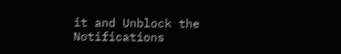it and Unblock the Notifications